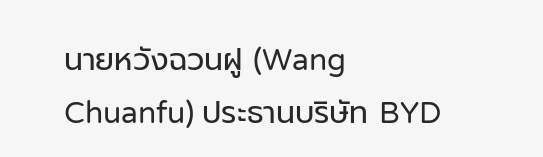นายหวังฉวนฝู (Wang Chuanfu) ประธานบริษัท BYD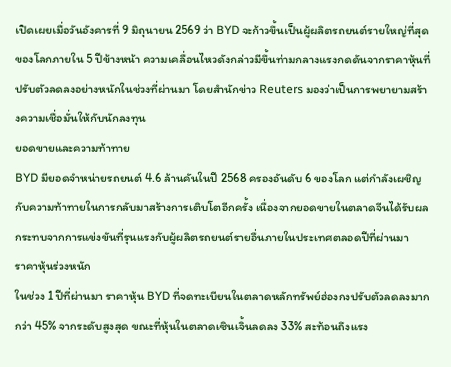เปิดเผยเมื่อวันอังคารที่ 9 มิถุนายน 2569 ว่า BYD จะก้าวขึ้นเป็นผู้ผลิตรถยนต์รายใหญ่ที่สุดของโลกภายใน 5 ปีข้างหน้า ความเคลื่อนไหวดังกล่าวมีขึ้นท่ามกลางแรงกดดันจากราคาหุ้นที่ปรับตัวลดลงอย่างหนักในช่วงที่ผ่านมา โดยสำนักข่าว Reuters มองว่าเป็นการพยายามสร้างความเชื่อมั่นให้กับนักลงทุน
ยอดขายและความท้าทาย
BYD มียอดจำหน่ายรถยนต์ 4.6 ล้านคันในปี 2568 ครองอันดับ 6 ของโลก แต่กำลังเผชิญกับความท้าทายในการกลับมาสร้างการเติบโตอีกครั้ง เนื่องจากยอดขายในตลาดจีนได้รับผลกระทบจากการแข่งขันที่รุนแรงกับผู้ผลิตรถยนต์รายอื่นภายในประเทศตลอดปีที่ผ่านมา
ราคาหุ้นร่วงหนัก
ในช่วง 1 ปีที่ผ่านมา ราคาหุ้น BYD ที่จดทะเบียนในตลาดหลักทรัพย์ฮ่องกงปรับตัวลดลงมากกว่า 45% จากระดับสูงสุด ขณะที่หุ้นในตลาดเซินเจิ้นลดลง 33% สะท้อนถึงแรง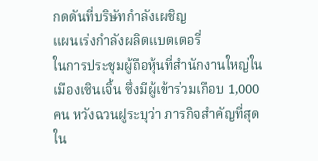กดดันที่บริษัทกำลังเผชิญ
แผนเร่งกำลังผลิตแบตเตอรี่
ในการประชุมผู้ถือหุ้นที่สำนักงานใหญ่ในเมืองเซินเจิ้น ซึ่งมีผู้เข้าร่วมเกือบ 1,000 คน หวังฉวนฝูระบุว่า ภารกิจสำคัญที่สุดใน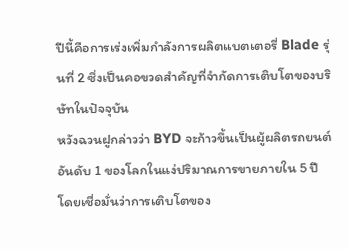ปีนี้คือการเร่งเพิ่มกำลังการผลิตแบตเตอรี่ Blade รุ่นที่ 2 ซึ่งเป็นคอขวดสำคัญที่จำกัดการเติบโตของบริษัทในปัจจุบัน
หวังฉวนฝูกล่าวว่า BYD จะก้าวขึ้นเป็นผู้ผลิตรถยนต์อันดับ 1 ของโลกในแง่ปริมาณการขายภายใน 5 ปี โดยเชื่อมั่นว่าการเติบโตของ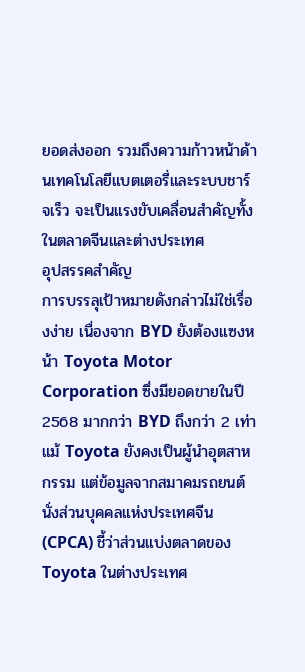ยอดส่งออก รวมถึงความก้าวหน้าด้านเทคโนโลยีแบตเตอรี่และระบบชาร์จเร็ว จะเป็นแรงขับเคลื่อนสำคัญทั้งในตลาดจีนและต่างประเทศ
อุปสรรคสำคัญ
การบรรลุเป้าหมายดังกล่าวไม่ใช่เรื่องง่าย เนื่องจาก BYD ยังต้องแซงหน้า Toyota Motor Corporation ซึ่งมียอดขายในปี 2568 มากกว่า BYD ถึงกว่า 2 เท่า แม้ Toyota ยังคงเป็นผู้นำอุตสาหกรรม แต่ข้อมูลจากสมาคมรถยนต์นั่งส่วนบุคคลแห่งประเทศจีน (CPCA) ชี้ว่าส่วนแบ่งตลาดของ Toyota ในต่างประเทศ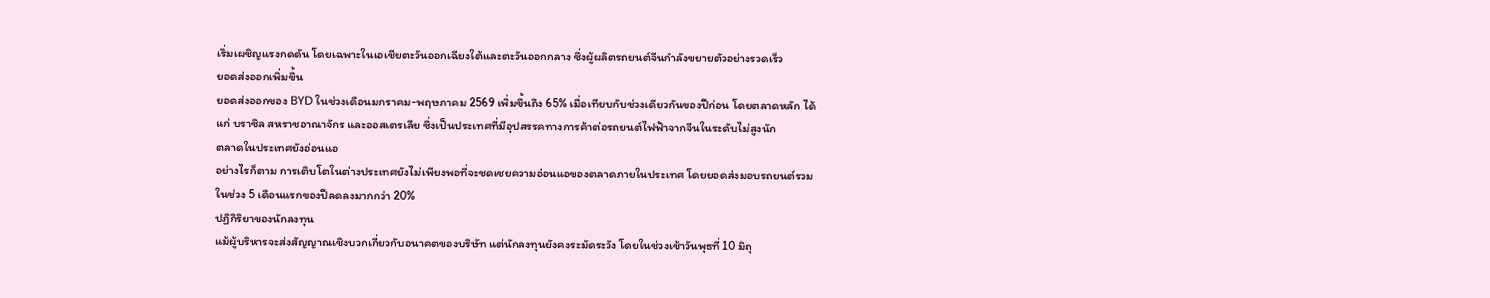เริ่มเผชิญแรงกดดัน โดยเฉพาะในเอเชียตะวันออกเฉียงใต้และตะวันออกกลาง ซึ่งผู้ผลิตรถยนต์จีนกำลังขยายตัวอย่างรวดเร็ว
ยอดส่งออกเพิ่มขึ้น
ยอดส่งออกของ BYD ในช่วงเดือนมกราคม-พฤษภาคม 2569 เพิ่มขึ้นถึง 65% เมื่อเทียบกับช่วงเดียวกันของปีก่อน โดยตลาดหลัก ได้แก่ บราซิล สหราชอาณาจักร และออสเตรเลีย ซึ่งเป็นประเทศที่มีอุปสรรคทางการค้าต่อรถยนต์ไฟฟ้าจากจีนในระดับไม่สูงนัก
ตลาดในประเทศยังอ่อนแอ
อย่างไรก็ตาม การเติบโตในต่างประเทศยังไม่เพียงพอที่จะชดเชยความอ่อนแอของตลาดภายในประเทศ โดยยอดส่งมอบรถยนต์รวมในช่วง 5 เดือนแรกของปีลดลงมากกว่า 20%
ปฏิกิริยาของนักลงทุน
แม้ผู้บริหารจะส่งสัญญาณเชิงบวกเกี่ยวกับอนาคตของบริษัท แต่นักลงทุนยังคงระมัดระวัง โดยในช่วงเช้าวันพุธที่ 10 มิถุ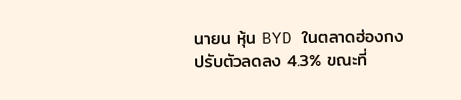นายน หุ้น BYD ในตลาดฮ่องกงปรับตัวลดลง 4.3% ขณะที่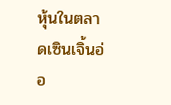หุ้นในตลาดเซินเจิ้นอ่อ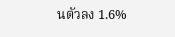นตัวลง 1.6%